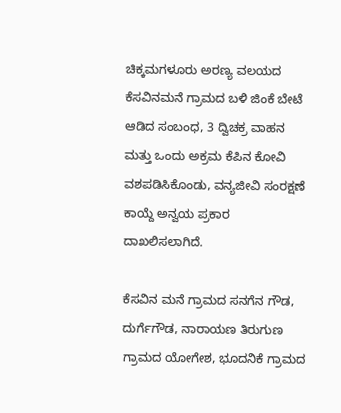ಚಿಕ್ಕಮಗಳೂರು ಅರಣ್ಯ ವಲಯದ ಕೆಸವಿನಮನೆ ಗ್ರಾಮದ ಬಳಿ ಜಿಂಕೆ ಬೇಟೆ ಆಡಿದ ಸಂಬಂಧ, 3 ದ್ವಿಚಕ್ರ ವಾಹನ ಮತ್ತು ಒಂದು ಅಕ್ರಮ ಕೆಪಿನ ಕೋವಿ ವಶಪಡಿಸಿಕೊಂಡು, ವನ್ಯಜೀವಿ ಸಂರಕ್ಷಣೆ ಕಾಯ್ದೆ ಅನ್ವಯ ಪ್ರಕಾರ ದಾಖಲಿಸಲಾಗಿದೆ.

ಕೆಸವಿನ ಮನೆ ಗ್ರಾಮದ ಸನಗೆನ ಗೌಡ, ದುರ್ಗೆಗೌಡ, ನಾರಾಯಣ ತಿರುಗುಣ ಗ್ರಾಮದ ಯೋಗೇಶ, ಭೂದನಿಕೆ ಗ್ರಾಮದ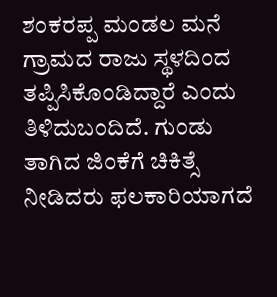ಶಂಕರಪ್ಪ ಮಂಡಲ ಮನೆ ಗ್ರಾಮದ ರಾಜು ಸ್ಥಳದಿಂದ ತಪ್ಪಿಸಿಕೊಂಡಿದ್ದಾರೆ ಎಂದು ತಿಳಿದುಬಂದಿದೆ. ಗುಂಡು ತಾಗಿದ ಜಿಂಕೆಗೆ ಚಿಕಿತ್ಸೆ ನೀಡಿದರು ಫಲಕಾರಿಯಾಗದೆ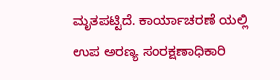ಮೃತಪಟ್ಟಿದೆ. ಕಾರ್ಯಾಚರಣೆ ಯಲ್ಲಿ ಉಪ ಅರಣ್ಯ ಸಂರಕ್ಷಣಾಧಿಕಾರಿ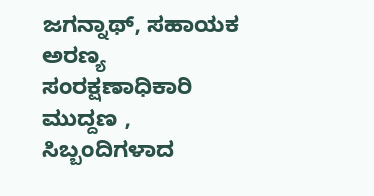ಜಗನ್ನಾಥ್, ಸಹಾಯಕ ಅರಣ್ಯ ಸಂರಕ್ಷಣಾಧಿಕಾರಿ ಮುದ್ದಣ , ಸಿಬ್ಬಂದಿಗಳಾದ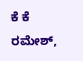ಕೆ ಕೆ ರಮೇಶ್,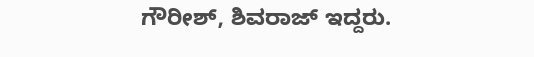ಗೌರೀಶ್, ಶಿವರಾಜ್ ಇದ್ದರು.